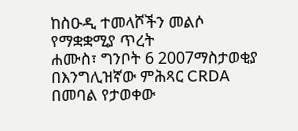ከስዑዲ ተመላሾችን መልሶ የማቋቋሚያ ጥረት
ሐሙስ፣ ግንቦት 6 2007ማስታወቂያ
በእንግሊዝኛው ምሕጻር CRDA በመባል የታወቀው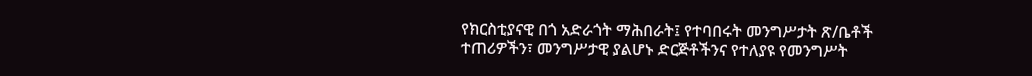የክርስቲያናዊ በጎ አድራጎት ማሕበራት፤ የተባበሩት መንግሥታት ጽ/ቤቶች ተጠሪዎችን፣ መንግሥታዊ ያልሆኑ ድርጅቶችንና የተለያዩ የመንግሥት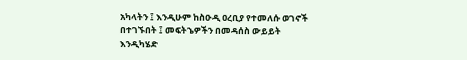አካላትን ፤ እንዲሁም ከስዑዲ ዐረቢያ የተመለሱ ወገኖች በተገኙበት ፤ መፍትኄዎችን በመዳሰስ ውይይት እንዲካሄድ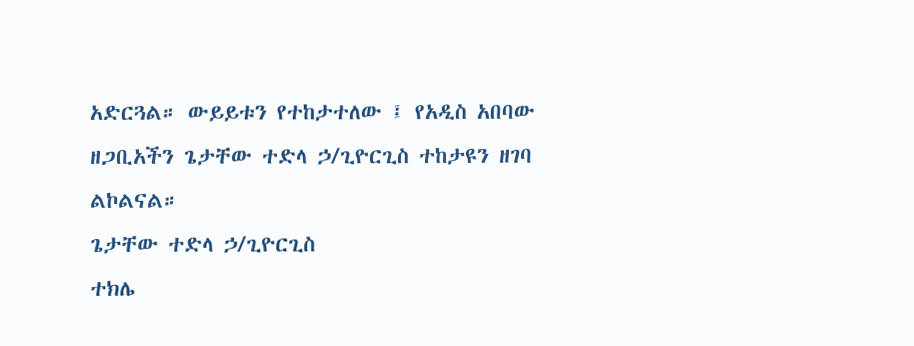አድርጓል። ውይይቱን የተከታተለው ፤ የአዲስ አበባው ዘጋቢአችን ጌታቸው ተድላ ኃ/ጊዮርጊስ ተከታዩን ዘገባ ልኮልናል።
ጌታቸው ተድላ ኃ/ጊዮርጊስ
ተክሌ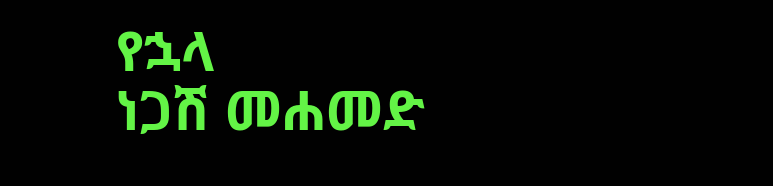የኋላ
ነጋሽ መሐመድ